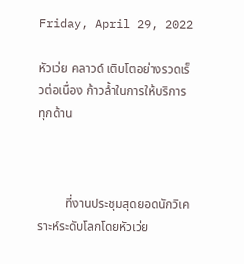Friday, April 29, 2022

หัวเว่ย คลาวด์ เติบโตอย่างรวดเร็วต่อเนื่อง ก้าวล้ำในการให้บริการทุกด้าน



         ที่งานประชุมสุดยอดนักวิเคราะห์ระดับโลกโดยหัวเว่ย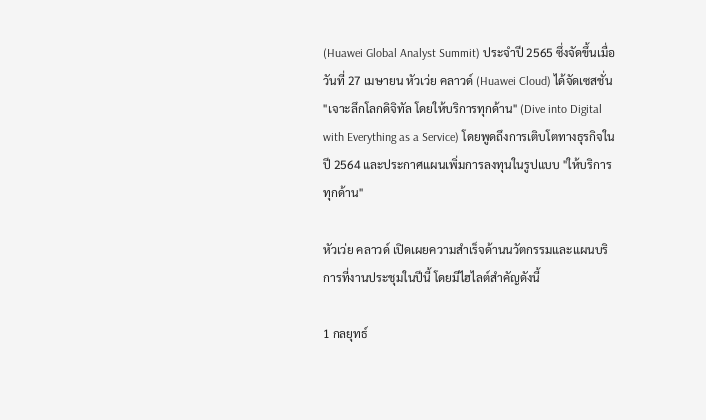(Huawei Global Analyst Summit) ประจำปี 2565 ซึ่งจัดขึ้นเมื่อวันที่ 27 เมษายน หัวเว่ย คลาวด์ (Huawei Cloud) ได้จัดเซสชั่น "เจาะลึกโลกดิจิทัล โดยให้บริการทุกด้าน" (Dive into Digital with Everything as a Service) โดยพูดถึงการเติบโตทางธุรกิจในปี 2564 และประกาศแผนเพิ่มการลงทุนในรูปแบบ "ให้บริการทุกด้าน"

หัวเว่ย คลาวด์ เปิดเผยความสำเร็จด้านนวัตกรรมและแผนบริการที่งานประชุมในปีนี้ โดยมีไฮไลต์สำคัญดังนี้

1 กลยุทธ์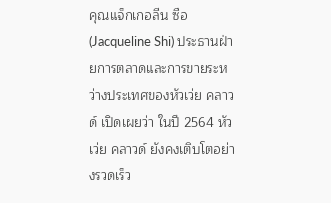คุณแจ็กเกอลีน ซือ (Jacqueline Shi) ประธานฝ่ายการตลาดและการขายระหว่างประเทศของหัวเว่ย คลาวด์ เปิดเผยว่า ในปี 2564 หัวเว่ย คลาวด์ ยังคงเติบโตอย่างรวดเร็ว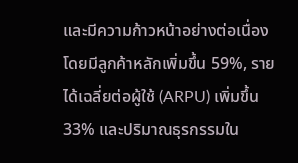และมีความก้าวหน้าอย่างต่อเนื่อง โดยมีลูกค้าหลักเพิ่มขึ้น 59%, รายได้เฉลี่ยต่อผู้ใช้ (ARPU) เพิ่มขึ้น 33% และปริมาณธุรกรรมใน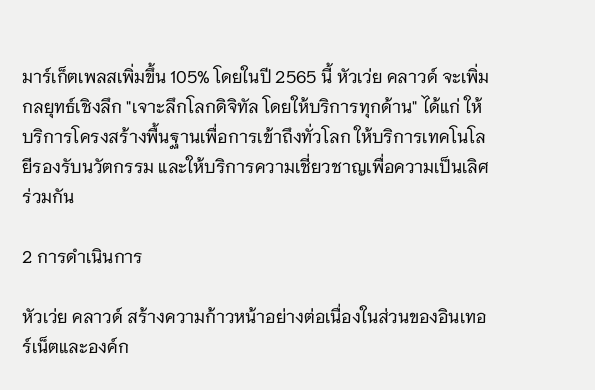มาร์เก็ตเพลสเพิ่มขึ้น 105% โดยในปี 2565 นี้ หัวเว่ย คลาวด์ จะเพิ่มกลยุทธ์เชิงลึก "เจาะลึกโลกดิจิทัล โดยให้บริการทุกด้าน" ได้แก่ ให้บริการโครงสร้างพื้นฐานเพื่อการเข้าถึงทั่วโลก ให้บริการเทคโนโลยีรองรับนวัตกรรม และให้บริการความเชี่ยวชาญเพื่อความเป็นเลิศร่วมกัน

2 การดำเนินการ

หัวเว่ย คลาวด์ สร้างความก้าวหน้าอย่างต่อเนื่องในส่วนของอินเทอร์เน็ตและองค์ก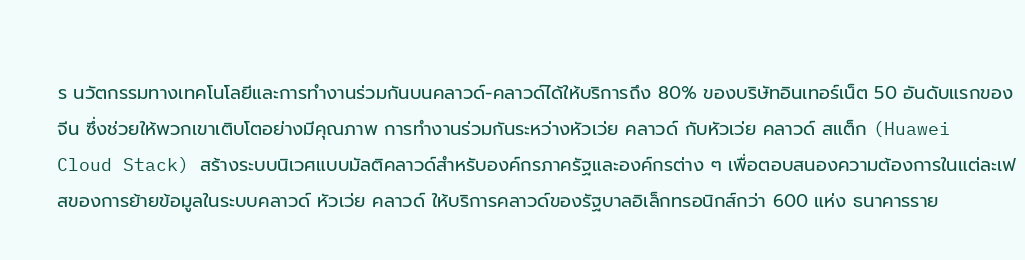ร นวัตกรรมทางเทคโนโลยีและการทำงานร่วมกันบนคลาวด์-คลาวด์ได้ให้บริการถึง 80% ของบริษัทอินเทอร์เน็ต 50 อันดับแรกของจีน ซึ่งช่วยให้พวกเขาเติบโตอย่างมีคุณภาพ การทำงานร่วมกันระหว่างหัวเว่ย คลาวด์ กับหัวเว่ย คลาวด์ สแต็ก (Huawei Cloud Stack) สร้างระบบนิเวศแบบมัลติคลาวด์สำหรับองค์กรภาครัฐและองค์กรต่าง ๆ เพื่อตอบสนองความต้องการในแต่ละเฟสของการย้ายข้อมูลในระบบคลาวด์ หัวเว่ย คลาวด์ ให้บริการคลาวด์ของรัฐบาลอิเล็กทรอนิกส์กว่า 600 แห่ง ธนาคารราย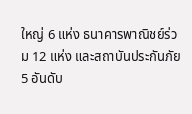ใหญ่ 6 แห่ง ธนาคารพาณิชย์ร่วม 12 แห่ง และสถาบันประกันภัย 5 อันดับ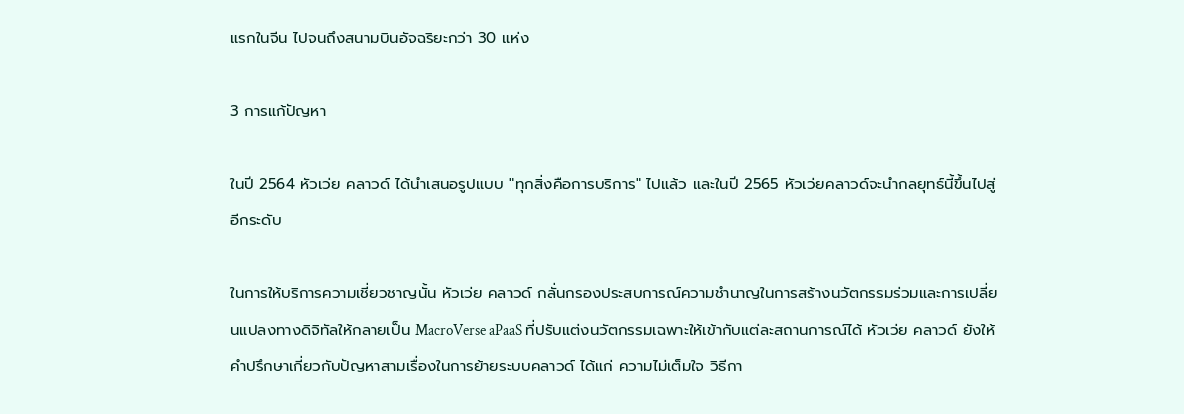แรกในจีน ไปจนถึงสนามบินอัจฉริยะกว่า 30 แห่ง

3 การแก้ปัญหา

ในปี 2564 หัวเว่ย คลาวด์ ได้นำเสนอรูปแบบ "ทุกสิ่งคือการบริการ" ไปแล้ว และในปี 2565 หัวเว่ยคลาวด์จะนำกลยุทธ์นี้ขึ้นไปสู่อีกระดับ

ในการให้บริการความเชี่ยวชาญนั้น หัวเว่ย คลาวด์ กลั่นกรองประสบการณ์ความชำนาญในการสร้างนวัตกรรมร่วมและการเปลี่ยนแปลงทางดิจิทัลให้กลายเป็น MacroVerse aPaaS ที่ปรับแต่งนวัตกรรมเฉพาะให้เข้ากับแต่ละสถานการณ์ได้ หัวเว่ย คลาวด์ ยังให้คำปรึกษาเกี่ยวกับปัญหาสามเรื่องในการย้ายระบบคลาวด์ ได้แก่ ความไม่เต็มใจ วิธีกา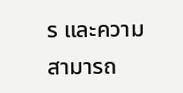ร และความสามารถ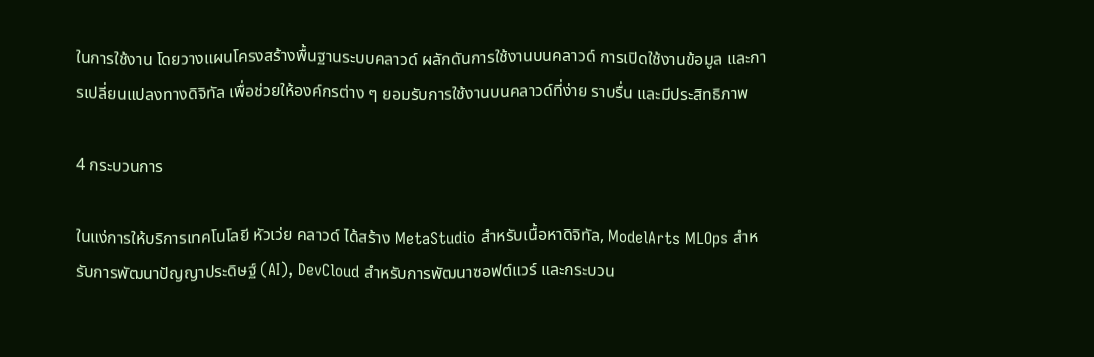ในการใช้งาน โดยวางแผนโครงสร้างพื้นฐานระบบคลาวด์ ผลักดันการใช้งานบนคลาวด์ การเปิดใช้งานข้อมูล และการเปลี่ยนแปลงทางดิจิทัล เพื่อช่วยให้องค์กรต่าง ๆ ยอมรับการใช้งานบนคลาวด์ที่ง่าย ราบรื่น และมีประสิทธิภาพ

4 กระบวนการ

ในแง่การให้บริการเทคโนโลยี หัวเว่ย คลาวด์ ได้สร้าง MetaStudio สำหรับเนื้อหาดิจิทัล, ModelArts MLOps สำหรับการพัฒนาปัญญาประดิษฐ์ (AI), DevCloud สำหรับการพัฒนาซอฟต์แวร์ และกระบวน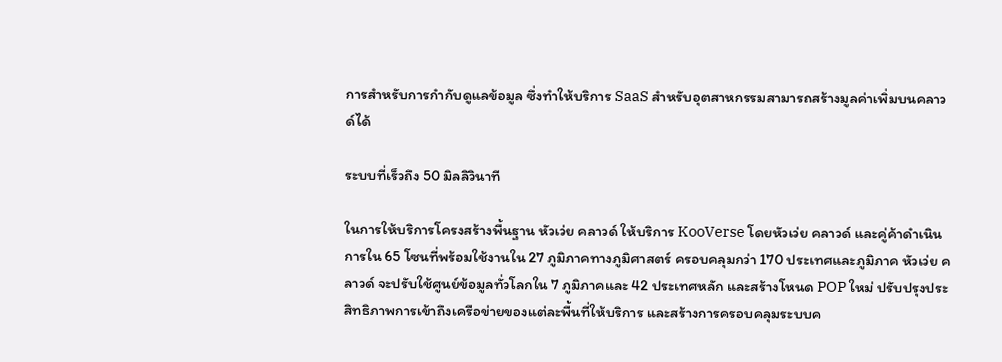การสำหรับการกำกับดูแลข้อมูล ซึ่งทำให้บริการ SaaS สำหรับอุตสาหกรรมสามารถสร้างมูลค่าเพิ่มบนคลาวด์ได้

ระบบที่เร็วถึง 50 มิลลิวินาที

ในการให้บริการโครงสร้างพื้นฐาน หัวเว่ย คลาวด์ ให้บริการ KooVerse โดยหัวเว่ย คลาวด์ และคู่ค้าดำเนินการใน 65 โซนที่พร้อมใช้งานใน 27 ภูมิภาคทางภูมิศาสตร์ ครอบคลุมกว่า 170 ประเทศและภูมิภาค หัวเว่ย คลาวด์ จะปรับใช้ศูนย์ข้อมูลทั่วโลกใน 7 ภูมิภาคและ 42 ประเทศหลัก และสร้างโหนด POP ใหม่ ปรับปรุงประสิทธิภาพการเข้าถึงเครือข่ายของแต่ละพื้นที่ให้บริการ และสร้างการครอบคลุมระบบค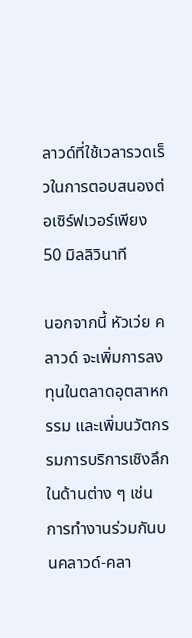ลาวด์ที่ใช้เวลารวดเร็วในการตอบสนองต่อเซิร์ฟเวอร์เพียง 50 มิลลิวินาที

นอกจากนี้ หัวเว่ย คลาวด์ จะเพิ่มการลงทุนในตลาดอุตสาหกรรม และเพิ่มนวัตกรรมการบริการเชิงลึกในด้านต่าง ๆ เช่น การทำงานร่วมกันบนคลาวด์-คลา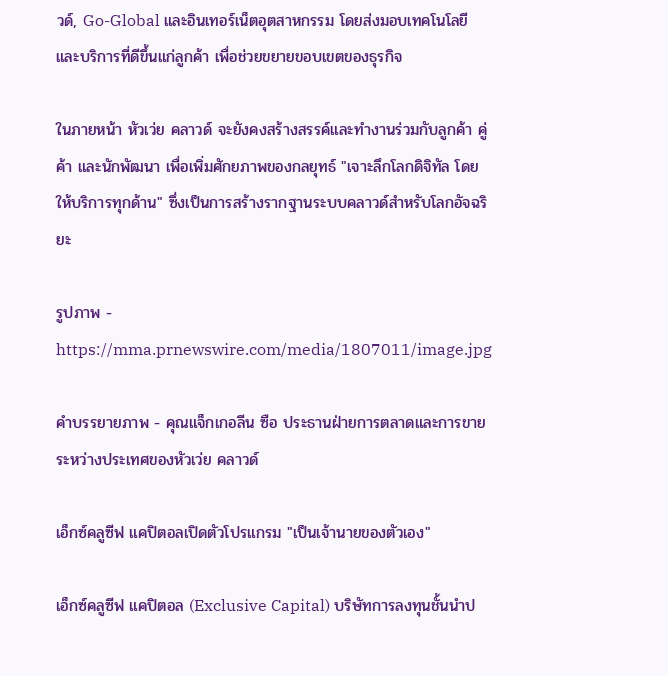วด์, Go-Global และอินเทอร์เน็ตอุตสาหกรรม โดยส่งมอบเทคโนโลยีและบริการที่ดีขึ้นแก่ลูกค้า เพื่อช่วยขยายขอบเขตของธุรกิจ

ในภายหน้า หัวเว่ย คลาวด์ จะยังคงสร้างสรรค์และทำงานร่วมกับลูกค้า คู่ค้า และนักพัฒนา เพื่อเพิ่มศักยภาพของกลยุทธ์ "เจาะลึกโลกดิจิทัล โดยให้บริการทุกด้าน" ซึ่งเป็นการสร้างรากฐานระบบคลาวด์สำหรับโลกอัจฉริยะ

รูปภาพ - https://mma.prnewswire.com/media/1807011/image.jpg

คำบรรยายภาพ - คุณแจ็กเกอลีน ซือ ประธานฝ่ายการตลาดและการขายระหว่างประเทศของหัวเว่ย คลาวด์

เอ็กซ์คลูซีฟ แคปิตอลเปิดตัวโปรแกรม "เป็นเจ้านายของตัวเอง"

เอ็กซ์คลูซีฟ แคปิตอล (Exclusive Capital) บริษัทการลงทุนชั้นนำป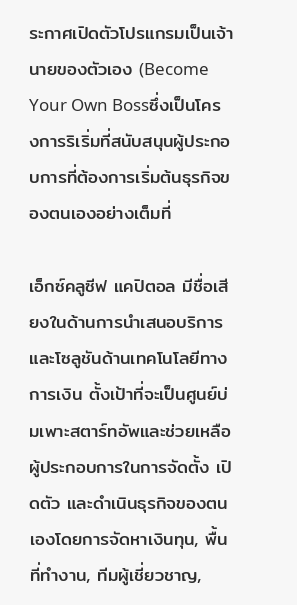ระกาศเปิดตัวโปรแกรมเป็นเจ้านายของตัวเอง (Become Your Own Bossซึ่งเป็นโครงการริเริ่มที่สนับสนุนผู้ประกอบการที่ต้องการเริ่มต้นธุรกิจของตนเองอย่างเต็มที่

เอ็กซ์คลูซีฟ แคปิตอล มีชื่อเสียงในด้านการนำเสนอบริการและโซลูชันด้านเทคโนโลยีทางการเงิน ตั้งเป้าที่จะเป็นศูนย์บ่มเพาะสตาร์ทอัพและช่วยเหลือผู้ประกอบการในการจัดตั้ง เปิดตัว และดำเนินธุรกิจของตนเองโดยการจัดหาเงินทุน, พื้นที่ทำงาน, ทีมผู้เชี่ยวชาญ,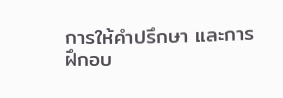การให้คำปรึกษา และการฝึกอบ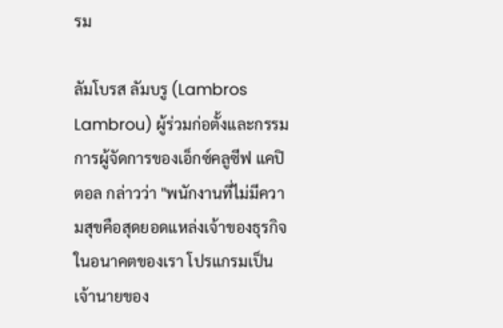รม

ลัมโบรส ลัมบรู (Lambros Lambrou) ผู้ร่วมก่อตั้งและกรรมการผู้จัดการของเอ็กซ์คลูซีฟ แคปิตอล กล่าวว่า "พนักงานที่ไม่มีความสุขคือสุดยอดแหล่งเจ้าของธุรกิจในอนาคตของเรา โปรแกรมเป็นเจ้านายของ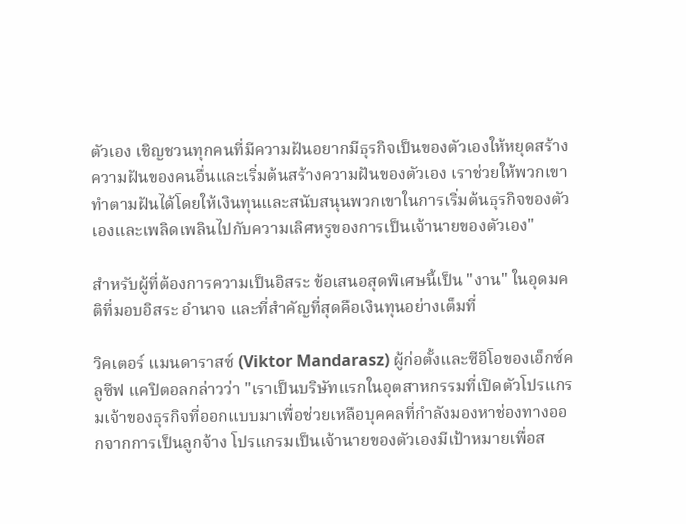ตัวเอง เชิญชวนทุกคนที่มีความฝันอยากมีธุรกิจเป็นของตัวเองให้หยุดสร้างความฝันของคนอื่นและเริ่มต้นสร้างความฝันของตัวเอง เราช่วยให้พวกเขาทำตามฝันได้โดยให้เงินทุนและสนับสนุนพวกเขาในการเริ่มต้นธุรกิจของตัวเองและเพลิดเพลินไปกับความเลิศหรูของการเป็นเจ้านายของตัวเอง"

สำหรับผู้ที่ต้องการความเป็นอิสระ ข้อเสนอสุดพิเศษนี้เป็น "งาน" ในอุดมคติที่มอบอิสระ อำนาจ และที่สำคัญที่สุดคือเงินทุนอย่างเต็มที่

วิคเตอร์ แมนดาราสซ์ (Viktor Mandarasz) ผู้ก่อตั้งและซีอีโอของเอ็กซ์คลูซีฟ แคปิตอลกล่าวว่า "เราเป็นบริษัทแรกในอุตสาหกรรมที่เปิดตัวโปรแกรมเจ้าของธุรกิจที่ออกแบบมาเพื่อช่วยเหลือบุคคลที่กำลังมองหาช่องทางออกจากการเป็นลูกจ้าง โปรแกรมเป็นเจ้านายของตัวเองมีเป้าหมายเพื่อส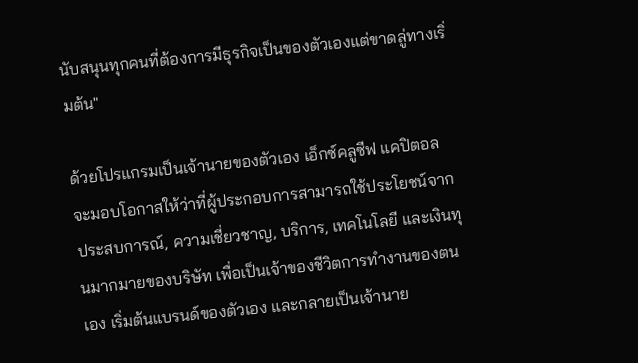นับสนุนทุกคนที่ต้องการมีธุรกิจเป็นของตัวเองแต่ขาดลู่ทางเริ่มต้น"

ด้วยโปรแกรมเป็นเจ้านายของตัวเอง เอ็กซ์คลูซีฟ แคปิตอล จะมอบโอกาสให้ว่าที่ผู้ประกอบการสามารถใช้ประโยชน์จากประสบการณ์, ความเชี่ยวชาญ, บริการ, เทคโนโลยี และเงินทุนมากมายของบริษัท เพื่อเป็นเจ้าของชีวิตการทำงานของตนเอง เริ่มต้นแบรนด์ของตัวเอง และกลายเป็นเจ้านาย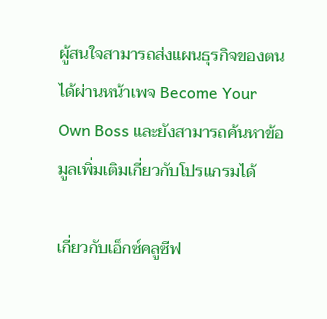ผู้สนใจสามารถส่งแผนธุรกิจของตนได้ผ่านหน้าเพจ Become Your Own Boss และยังสามารถค้นหาข้อมูลเพิ่มเติมเกี่ยวกับโปรแกรมได้

เกี่ยวกับเอ็กซ์คลูซีฟ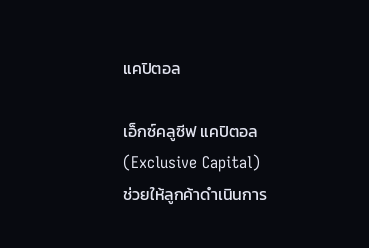แคปิตอล

เอ็กซ์คลูซีฟ แคปิตอล (Exclusive Capital) ช่วยให้ลูกค้าดำเนินการ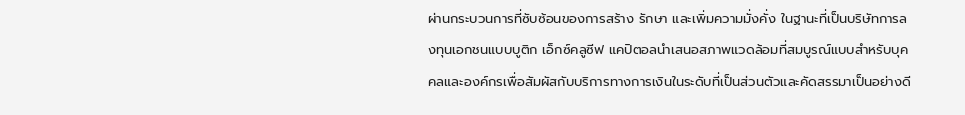ผ่านกระบวนการที่ซับซ้อนของการสร้าง รักษา และเพิ่มความมั่งคั่ง ในฐานะที่เป็นบริษัทการลงทุนเอกชนแบบบูติก เอ็กซ์คลูซีฟ แคปิตอลนำเสนอสภาพแวดล้อมที่สมบูรณ์แบบสำหรับบุคคลและองค์กรเพื่อสัมผัสกับบริการทางการเงินในระดับที่เป็นส่วนตัวและคัดสรรมาเป็นอย่างดี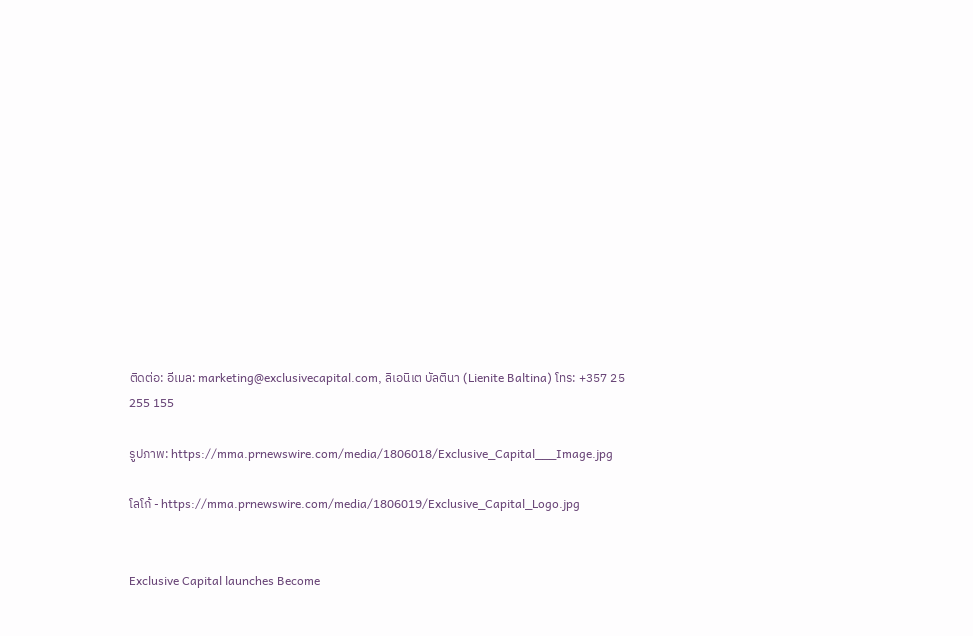ติดต่อ: อีเมล: marketing@exclusivecapital.com, ลิเอนิเต บัลตินา (Lienite Baltina) โทร: +357 25 255 155

รูปภาพ: https://mma.prnewswire.com/media/1806018/Exclusive_Capital___Image.jpg

โลโก้ - https://mma.prnewswire.com/media/1806019/Exclusive_Capital_Logo.jpg


Exclusive Capital launches Become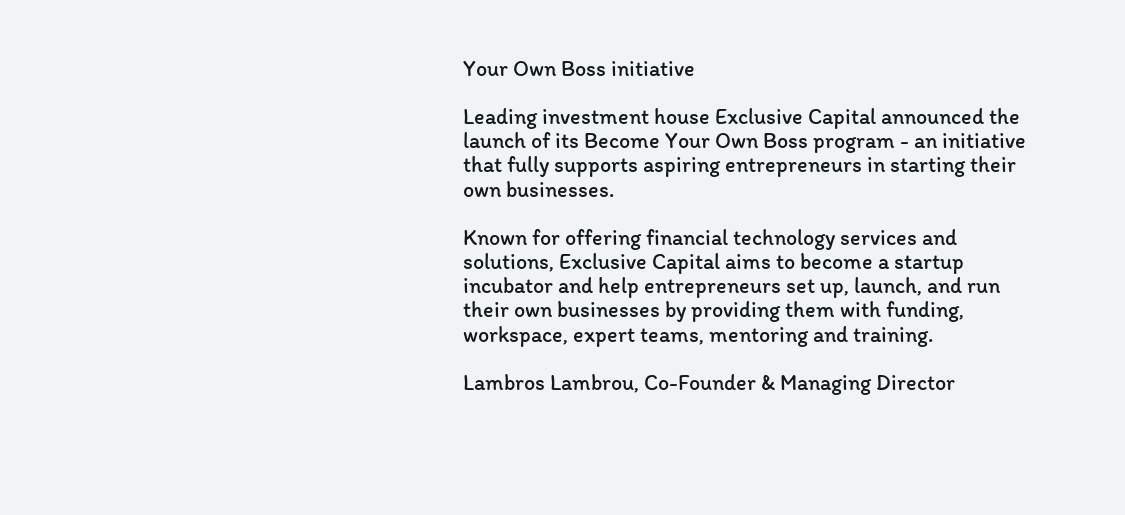Your Own Boss initiative

Leading investment house Exclusive Capital announced the launch of its Become Your Own Boss program - an initiative that fully supports aspiring entrepreneurs in starting their own businesses.

Known for offering financial technology services and solutions, Exclusive Capital aims to become a startup incubator and help entrepreneurs set up, launch, and run their own businesses by providing them with funding, workspace, expert teams, mentoring and training.

Lambros Lambrou, Co-Founder & Managing Director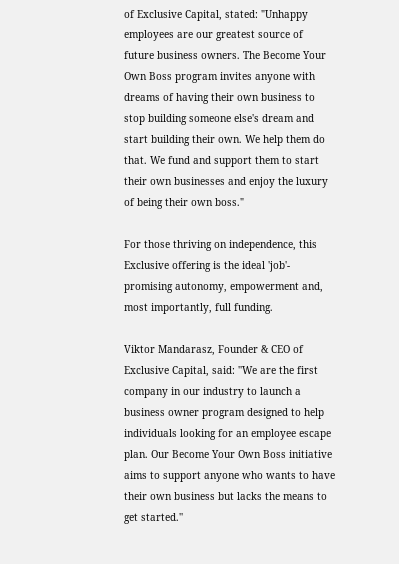of Exclusive Capital, stated: "Unhappy employees are our greatest source of future business owners. The Become Your Own Boss program invites anyone with dreams of having their own business to stop building someone else's dream and start building their own. We help them do that. We fund and support them to start their own businesses and enjoy the luxury of being their own boss."

For those thriving on independence, this Exclusive offering is the ideal 'job'- promising autonomy, empowerment and, most importantly, full funding.

Viktor Mandarasz, Founder & CEO of Exclusive Capital, said: ''We are the first company in our industry to launch a business owner program designed to help individuals looking for an employee escape plan. Our Become Your Own Boss initiative aims to support anyone who wants to have their own business but lacks the means to get started.''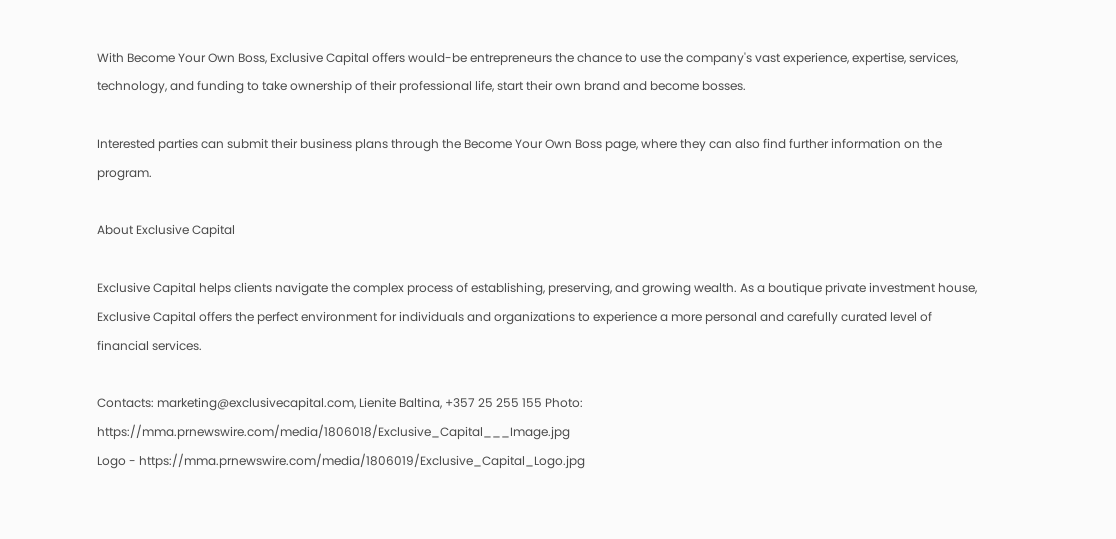With Become Your Own Boss, Exclusive Capital offers would-be entrepreneurs the chance to use the company's vast experience, expertise, services, technology, and funding to take ownership of their professional life, start their own brand and become bosses.

Interested parties can submit their business plans through the Become Your Own Boss page, where they can also find further information on the program.

About Exclusive Capital

Exclusive Capital helps clients navigate the complex process of establishing, preserving, and growing wealth. As a boutique private investment house, Exclusive Capital offers the perfect environment for individuals and organizations to experience a more personal and carefully curated level of financial services.

Contacts: marketing@exclusivecapital.com, Lienite Baltina, +357 25 255 155 Photo: https://mma.prnewswire.com/media/1806018/Exclusive_Capital___Image.jpg
Logo - https://mma.prnewswire.com/media/1806019/Exclusive_Capital_Logo.jpg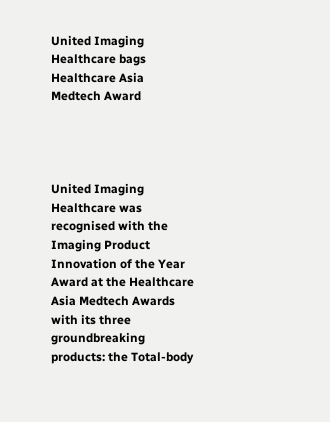United Imaging Healthcare bags Healthcare Asia Medtech Award




United Imaging Healthcare was recognised with the Imaging Product Innovation of the Year Award at the Healthcare Asia Medtech Awards with its three groundbreaking products: the Total-body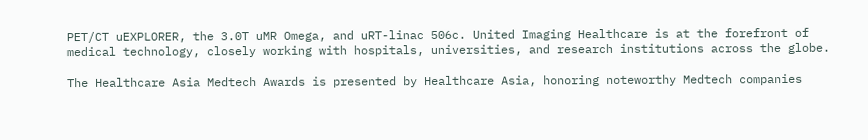PET/CT uEXPLORER, the 3.0T uMR Omega, and uRT-linac 506c. United Imaging Healthcare is at the forefront of medical technology, closely working with hospitals, universities, and research institutions across the globe.

The Healthcare Asia Medtech Awards is presented by Healthcare Asia, honoring noteworthy Medtech companies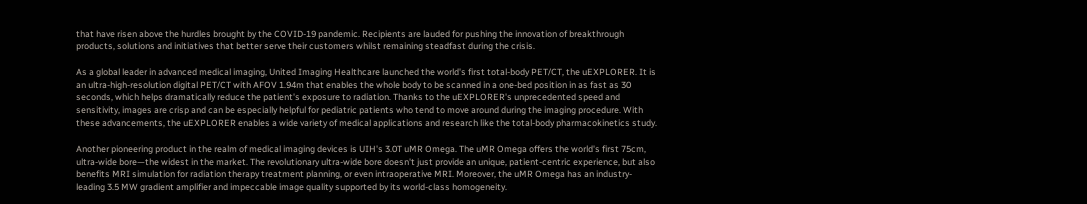that have risen above the hurdles brought by the COVID-19 pandemic. Recipients are lauded for pushing the innovation of breakthrough products, solutions and initiatives that better serve their customers whilst remaining steadfast during the crisis.

As a global leader in advanced medical imaging, United Imaging Healthcare launched the world's first total-body PET/CT, the uEXPLORER. It is an ultra-high-resolution digital PET/CT with AFOV 1.94m that enables the whole body to be scanned in a one-bed position in as fast as 30 seconds, which helps dramatically reduce the patient's exposure to radiation. Thanks to the uEXPLORER's unprecedented speed and sensitivity, images are crisp and can be especially helpful for pediatric patients who tend to move around during the imaging procedure. With these advancements, the uEXPLORER enables a wide variety of medical applications and research like the total-body pharmacokinetics study.

Another pioneering product in the realm of medical imaging devices is UIH's 3.0T uMR Omega. The uMR Omega offers the world's first 75cm, ultra-wide bore—the widest in the market. The revolutionary ultra-wide bore doesn't just provide an unique, patient-centric experience, but also benefits MRI simulation for radiation therapy treatment planning, or even intraoperative MRI. Moreover, the uMR Omega has an industry-leading 3.5 MW gradient amplifier and impeccable image quality supported by its world-class homogeneity.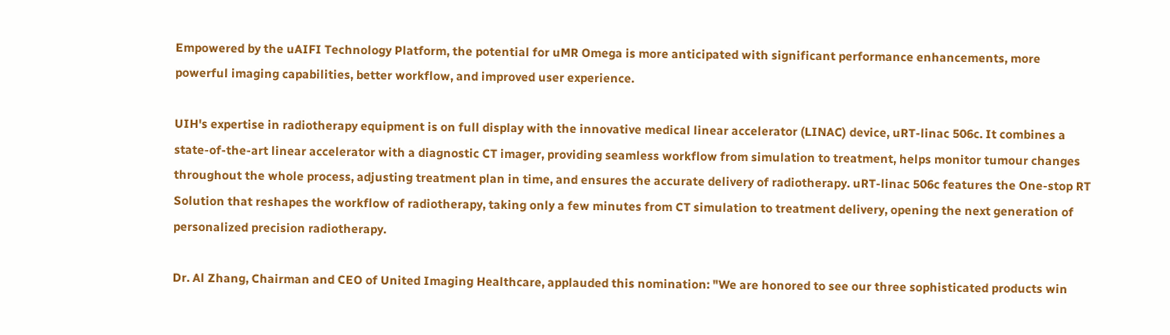Empowered by the uAIFI Technology Platform, the potential for uMR Omega is more anticipated with significant performance enhancements, more powerful imaging capabilities, better workflow, and improved user experience.

UIH's expertise in radiotherapy equipment is on full display with the innovative medical linear accelerator (LINAC) device, uRT-linac 506c. It combines a state-of-the-art linear accelerator with a diagnostic CT imager, providing seamless workflow from simulation to treatment, helps monitor tumour changes throughout the whole process, adjusting treatment plan in time, and ensures the accurate delivery of radiotherapy. uRT-linac 506c features the One-stop RT Solution that reshapes the workflow of radiotherapy, taking only a few minutes from CT simulation to treatment delivery, opening the next generation of personalized precision radiotherapy.

Dr. Al Zhang, Chairman and CEO of United Imaging Healthcare, applauded this nomination: "We are honored to see our three sophisticated products win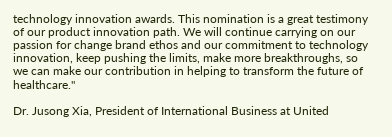technology innovation awards. This nomination is a great testimony of our product innovation path. We will continue carrying on our passion for change brand ethos and our commitment to technology innovation, keep pushing the limits, make more breakthroughs, so we can make our contribution in helping to transform the future of healthcare."

Dr. Jusong Xia, President of International Business at United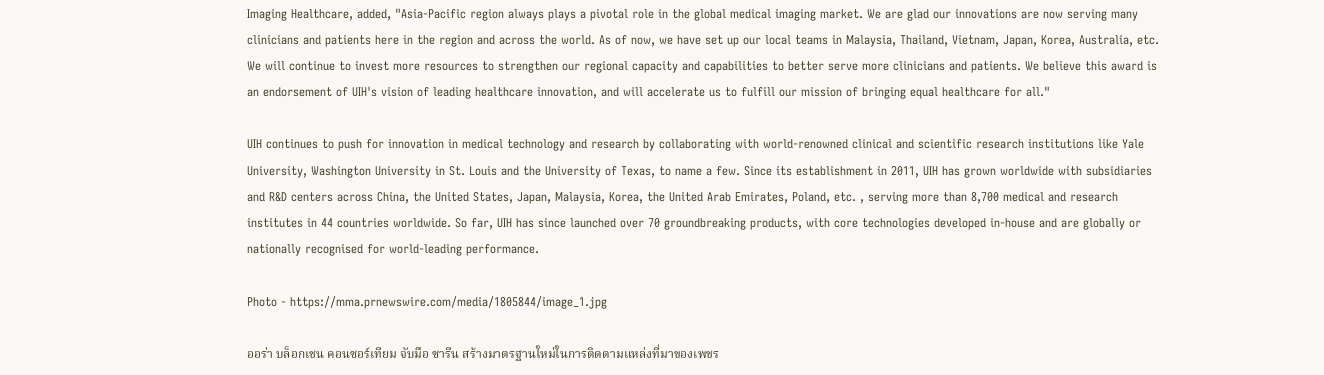Imaging Healthcare, added, "Asia-Pacific region always plays a pivotal role in the global medical imaging market. We are glad our innovations are now serving many clinicians and patients here in the region and across the world. As of now, we have set up our local teams in Malaysia, Thailand, Vietnam, Japan, Korea, Australia, etc. We will continue to invest more resources to strengthen our regional capacity and capabilities to better serve more clinicians and patients. We believe this award is an endorsement of UIH's vision of leading healthcare innovation, and will accelerate us to fulfill our mission of bringing equal healthcare for all."

UIH continues to push for innovation in medical technology and research by collaborating with world-renowned clinical and scientific research institutions like Yale University, Washington University in St. Louis and the University of Texas, to name a few. Since its establishment in 2011, UIH has grown worldwide with subsidiaries and R&D centers across China, the United States, Japan, Malaysia, Korea, the United Arab Emirates, Poland, etc. , serving more than 8,700 medical and research institutes in 44 countries worldwide. So far, UIH has since launched over 70 groundbreaking products, with core technologies developed in-house and are globally or nationally recognised for world-leading performance.

Photo - https://mma.prnewswire.com/media/1805844/image_1.jpg

ออร่า บล็อกเชน คอนซอร์เทียม จับมือ ซารีน สร้างมาตรฐานใหม่ในการติดตามแหล่งที่มาของเพชร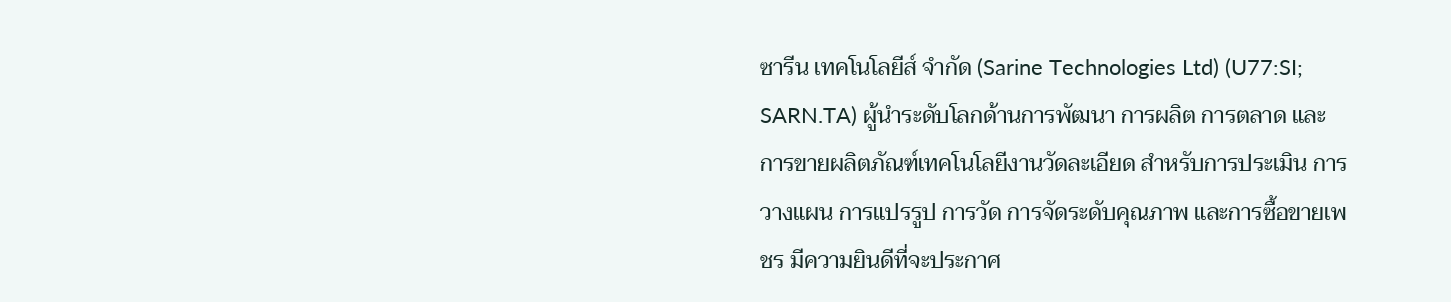ซารีน เทคโนโลยีส์ จำกัด (Sarine Technologies Ltd) (U77:SI; SARN.TA) ผู้นำระดับโลกด้านการพัฒนา การผลิต การตลาด และการขายผลิตภัณฑ์เทคโนโลยีงานวัดละเอียด สำหรับการประเมิน การวางแผน การแปรรูป การวัด การจัดระดับคุณภาพ และการซื้อขายเพชร มีความยินดีที่จะประกาศ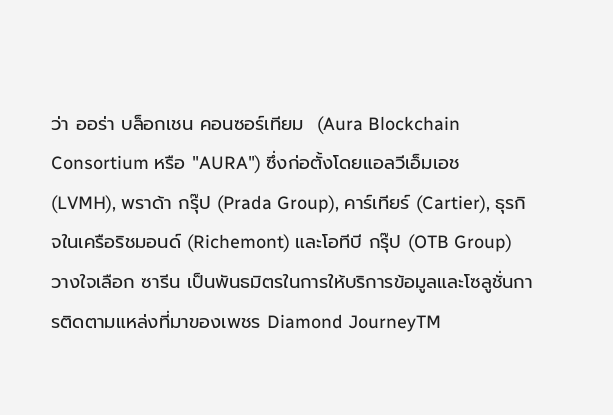ว่า ออร่า บล็อกเชน คอนซอร์เทียม  (Aura Blockchain Consortium หรือ "AURA") ซึ่งก่อตั้งโดยแอลวีเอ็มเอช (LVMH), พราด้า กรุ๊ป (Prada Group), คาร์เทียร์ (Cartier), ธุรกิจในเครือริชมอนด์ (Richemont) และโอทีบี กรุ๊ป (OTB Group) วางใจเลือก ซารีน เป็นพันธมิตรในการให้บริการข้อมูลและโซลูชั่นการติดตามแหล่งที่มาของเพชร Diamond JourneyTM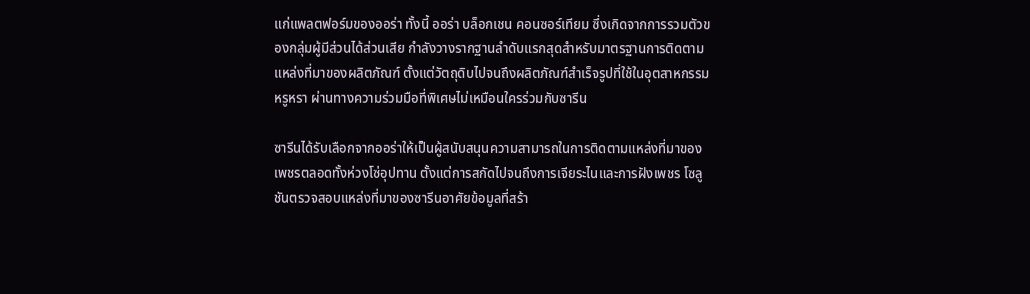แก่แพลตฟอร์มของออร่า ทั้งนี้ ออร่า บล็อกเชน คอนซอร์เทียม ซึ่งเกิดจากการรวมตัวของกลุ่มผู้มีส่วนได้ส่วนเสีย กำลังวางรากฐานลำดับแรกสุดสำหรับมาตรฐานการติดตามแหล่งที่มาของผลิตภัณฑ์ ตั้งแต่วัตถุดิบไปจนถึงผลิตภัณฑ์สำเร็จรูปที่ใช้ในอุตสาหกรรมหรูหรา ผ่านทางความร่วมมือที่พิเศษไม่เหมือนใครร่วมกับซารีน

ซารีนได้รับเลือกจากออร่าให้เป็นผู้สนับสนุนความสามารถในการติดตามแหล่งที่มาของเพชรตลอดทั้งห่วงโซ่อุปทาน ตั้งแต่การสกัดไปจนถึงการเจียระไนและการฝังเพชร โซลูชันตรวจสอบแหล่งที่มาของซารีนอาศัยข้อมูลที่สร้า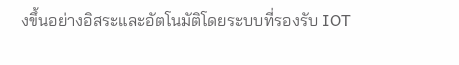งขึ้นอย่างอิสระและอัตโนมัติโดยระบบที่รองรับ IOT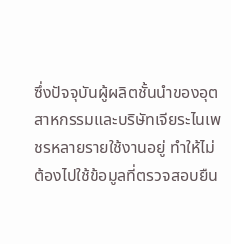ซึ่งปัจจุบันผู้ผลิตชั้นนำของอุตสาหกรรมและบริษัทเจียระไนเพชรหลายรายใช้งานอยู่ ทำให้ไม่ต้องไปใช้ข้อมูลที่ตรวจสอบยืน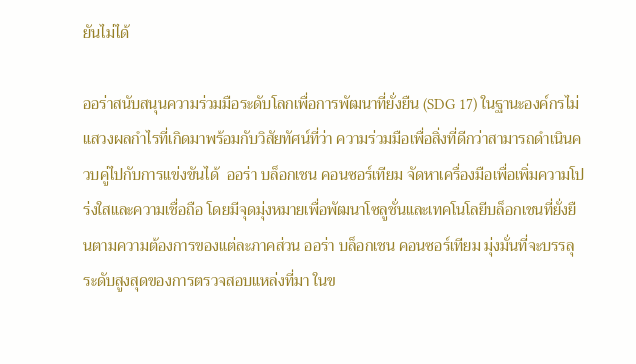ยันไม่ได้

ออร่าสนับสนุนความร่วมมือระดับโลกเพื่อการพัฒนาที่ยั่งยืน (SDG 17) ในฐานะองค์กรไม่แสวงผลกำไรที่เกิดมาพร้อมกับวิสัยทัศน์ที่ว่า ความร่วมมือเพื่อสิ่งที่ดีกว่าสามารถดำเนินควบคู่ไปกับการแข่งขันได้  ออร่า บล็อกเชน คอนซอร์เทียม จัดหาเครื่องมือเพื่อเพิ่มความโปร่งใสและความเชื่อถือ โดยมีจุดมุ่งหมายเพื่อพัฒนาโซลูชั่นและเทคโนโลยีบล็อกเชนที่ยั่งยืนตามความต้องการของแต่ละภาคส่วน ออร่า บล็อกเชน คอนซอร์เทียม มุ่งมั่นที่จะบรรลุระดับสูงสุดของการตรวจสอบแหล่งที่มา ในข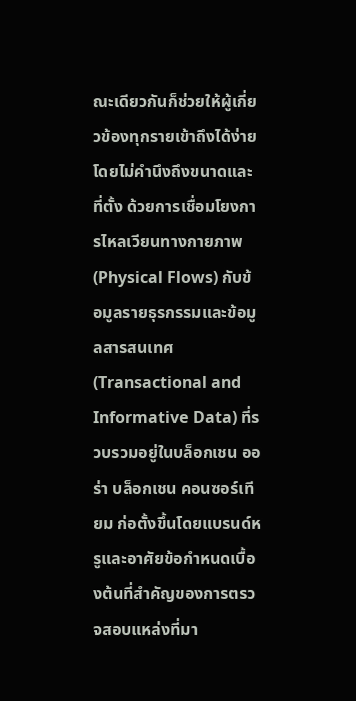ณะเดียวกันก็ช่วยให้ผู้เกี่ยวข้องทุกรายเข้าถึงได้ง่ายโดยไม่คำนึงถึงขนาดและที่ตั้ง ด้วยการเชื่อมโยงการไหลเวียนทางกายภาพ (Physical Flows) กับข้อมูลรายธุรกรรมและข้อมูลสารสนเทศ (Transactional and Informative Data) ที่รวบรวมอยู่ในบล็อกเชน ออร่า บล็อกเชน คอนซอร์เทียม ก่อตั้งขึ้นโดยแบรนด์หรูและอาศัยข้อกำหนดเบื้องต้นที่สำคัญของการตรวจสอบแหล่งที่มา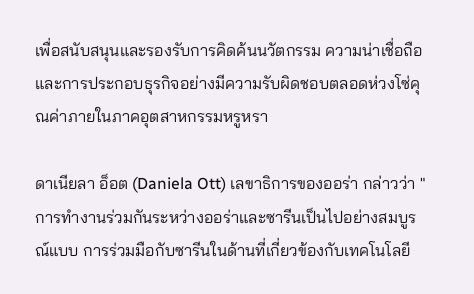เพื่อสนับสนุนและรองรับการคิดค้นนวัตกรรม ความน่าเชื่อถือ และการประกอบธุรกิจอย่างมีความรับผิดชอบตลอดห่วงโซ่คุณค่าภายในภาคอุตสาหกรรมหรูหรา

ดาเนียลา อ็อต (Daniela Ott) เลขาธิการของออร่า กล่าวว่า "การทำงานร่วมกันระหว่างออร่าและซารีนเป็นไปอย่างสมบูรณ์แบบ การร่วมมือกับซารีนในด้านที่เกี่ยวข้องกับเทคโนโลยี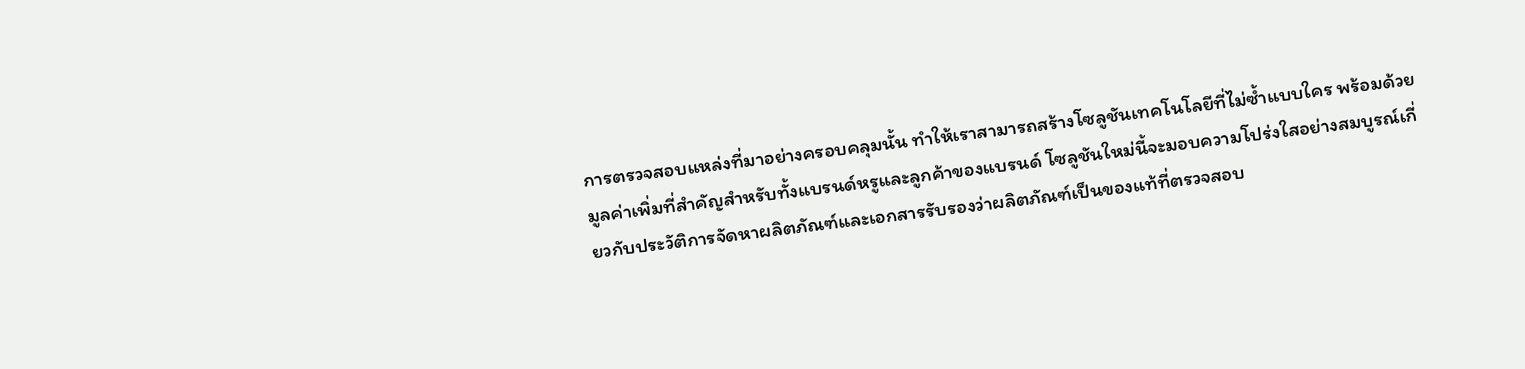การตรวจสอบแหล่งที่มาอย่างครอบคลุมนั้น ทำให้เราสามารถสร้างโซลูชันเทคโนโลยีที่ไม่ซ้ำแบบใคร พร้อมด้วยมูลค่าเพิ่มที่สำคัญสำหรับทั้งแบรนด์หรูและลูกค้าของแบรนด์ โซลูชันใหม่นี้จะมอบความโปร่งใสอย่างสมบูรณ์เกี่ยวกับประวัติการจัดหาผลิตภัณฑ์และเอกสารรับรองว่าผลิตภัณฑ์เป็นของแท้ที่ตรวจสอบ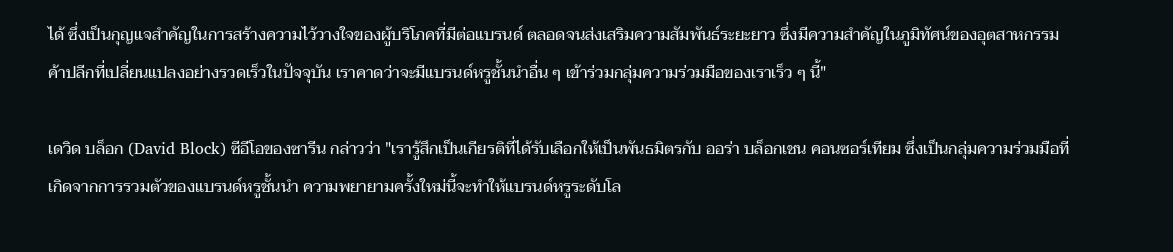ได้ ซึ่งเป็นกุญแจสำคัญในการสร้างความไว้วางใจของผู้บริโภคที่มีต่อแบรนด์ ตลอดจนส่งเสริมความสัมพันธ์ระยะยาว ซึ่งมีความสำคัญในภูมิทัศน์ของอุตสาหกรรมค้าปลีกที่เปลี่ยนแปลงอย่างรวดเร็วในปัจจุบัน เราคาดว่าจะมีแบรนด์หรูชั้นนำอื่น ๆ เข้าร่วมกลุ่มความร่วมมือของเราเร็ว ๆ นี้"

เดวิด บล็อก (David Block) ซีอีโอของซารีน กล่าวว่า "เรารู้สึกเป็นเกียรติที่ได้รับเลือกให้เป็นพันธมิตรกับ ออร่า บล็อกเชน คอนซอร์เทียม ซึ่งเป็นกลุ่มความร่วมมือที่เกิดจากการรวมตัวของแบรนด์หรูชั้นนำ ความพยายามครั้งใหม่นี้จะทำให้แบรนด์หรูระดับโล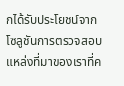กได้รับประโยชน์จากโซลูชันการตรวจสอบแหล่งที่มาของเราที่ค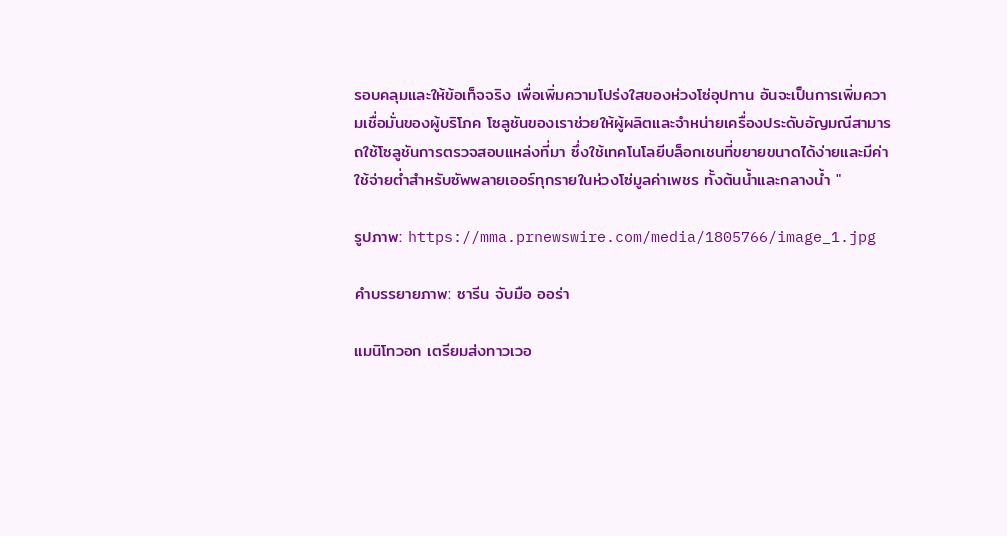รอบคลุมและให้ข้อเท็จจริง เพื่อเพิ่มความโปร่งใสของห่วงโซ่อุปทาน อันจะเป็นการเพิ่มความเชื่อมั่นของผู้บริโภค โซลูชันของเราช่วยให้ผู้ผลิตและจำหน่ายเครื่องประดับอัญมณีสามารถใช้โซลูชันการตรวจสอบแหล่งที่มา ซึ่งใช้เทคโนโลยีบล็อกเชนที่ขยายขนาดได้ง่ายและมีค่าใช้จ่ายต่ำสำหรับซัพพลายเออร์ทุกรายในห่วงโซ่มูลค่าเพชร ทั้งต้นน้ำและกลางน้ำ "

รูปภาพ: https://mma.prnewswire.com/media/1805766/image_1.jpg

คำบรรยายภาพ: ซารีน จับมือ ออร่า

แมนิโทวอก เตรียมส่งทาวเวอ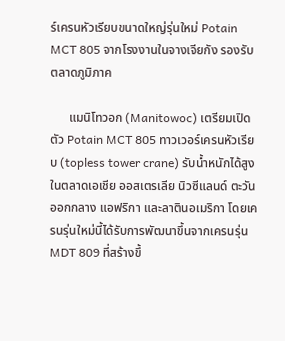ร์เครนหัวเรียบขนาดใหญ่รุ่นใหม่ Potain MCT 805 จากโรงงานในจางเจียกัง รองรับตลาดภูมิภาค

      แมนิโทวอก (Manitowoc) เตรียมเปิดตัว Potain MCT 805 ทาวเวอร์เครนหัวเรียบ (topless tower crane) รับน้ำหนักได้สูง ในตลาดเอเชีย ออสเตรเลีย นิวซีแลนด์ ตะวันออกกลาง แอฟริกา และลาตินอเมริกา โดยเครนรุ่นใหม่นี้ได้รับการพัฒนาขึ้นจากเครนรุ่น MDT 809 ที่สร้างขึ้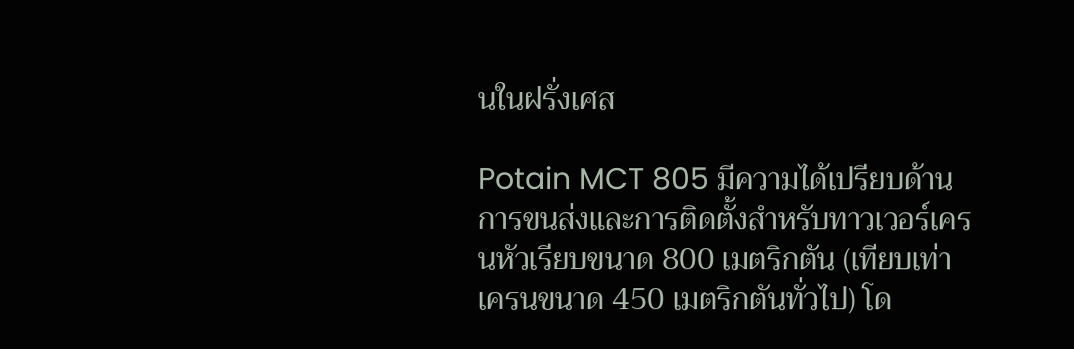นในฝรั่งเศส

Potain MCT 805 มีความได้เปรียบด้านการขนส่งและการติดตั้งสำหรับทาวเวอร์เครนหัวเรียบขนาด 800 เมตริกตัน (เทียบเท่าเครนขนาด 450 เมตริกตันทั่วไป) โด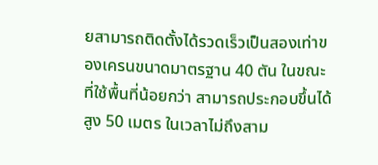ยสามารถติดตั้งได้รวดเร็วเป็นสองเท่าของเครนขนาดมาตรฐาน 40 ตัน ในขณะที่ใช้พื้นที่น้อยกว่า สามารถประกอบขึ้นได้สูง 50 เมตร ในเวลาไม่ถึงสาม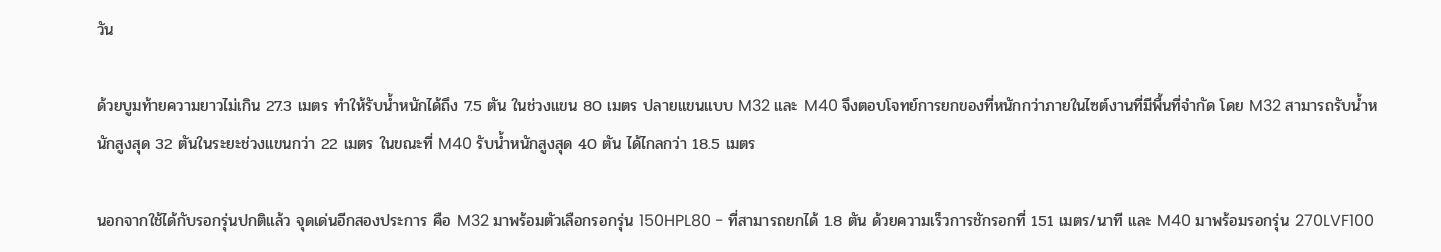วัน

ด้วยบูมท้ายความยาวไม่เกิน 27.3 เมตร ทำให้รับน้ำหนักได้ถึง 7.5 ตัน ในช่วงแขน 80 เมตร ปลายแขนแบบ M32 และ M40 จึงตอบโจทย์การยกของที่หนักกว่าภายในไซต์งานที่มีพื้นที่จำกัด โดย M32 สามารถรับน้ำหนักสูงสุด 32 ตันในระยะช่วงแขนกว่า 22 เมตร ในขณะที่ M40 รับน้ำหนักสูงสุด 40 ตัน ได้ไกลกว่า 18.5 เมตร

นอกจากใช้ได้กับรอกรุ่นปกติแล้ว จุดเด่นอีกสองประการ คือ M32 มาพร้อมตัวเลือกรอกรุ่น 150HPL80 - ที่สามารถยกได้ 1.8 ตัน ด้วยความเร็วการชักรอกที่ 151 เมตร/นาที และ M40 มาพร้อมรอกรุ่น 270LVF100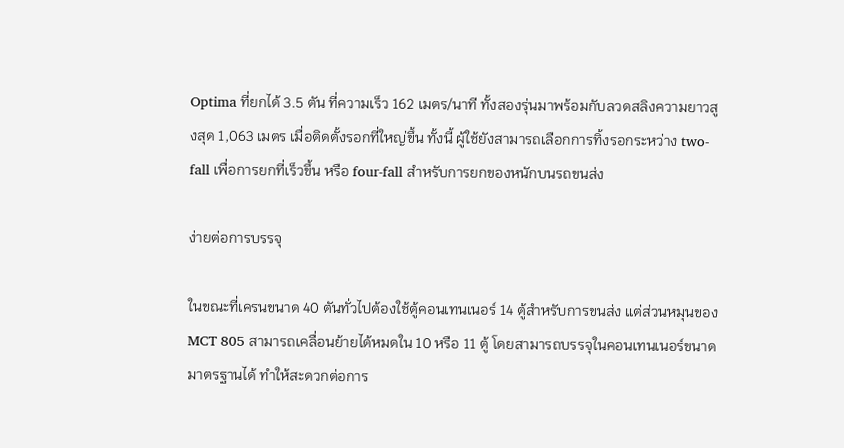Optima ที่ยกได้ 3.5 ตัน ที่ความเร็ว 162 เมตร/นาที ทั้งสองรุ่นมาพร้อมกับลวดสลิงความยาวสูงสุด 1,063 เมตร เมื่อติดตั้งรอกที่ใหญ่ขึ้น ทั้งนี้ ผู้ใช้ยังสามารถเลือกการทิ้งรอกระหว่าง two-fall เพื่อการยกที่เร็วขึ้น หรือ four-fall สำหรับการยกของหนักบนรถขนส่ง

ง่ายต่อการบรรจุ

ในขณะที่เครนขนาด 40 ตันทั่วไปต้องใช้ตู้คอนเทนเนอร์ 14 ตู้สำหรับการขนส่ง แต่ส่วนหมุนของ MCT 805 สามารถเคลื่อนย้ายได้หมดใน 10 หรือ 11 ตู้ โดยสามารถบรรจุในคอนเทนเนอร์ขนาดมาตรฐานได้ ทำให้สะดวกต่อการ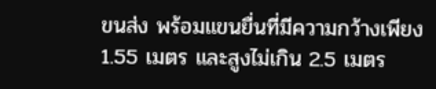ขนส่ง พร้อมแขนยื่นที่มีความกว้างเพียง 1.55 เมตร และสูงไม่เกิน 2.5 เมตร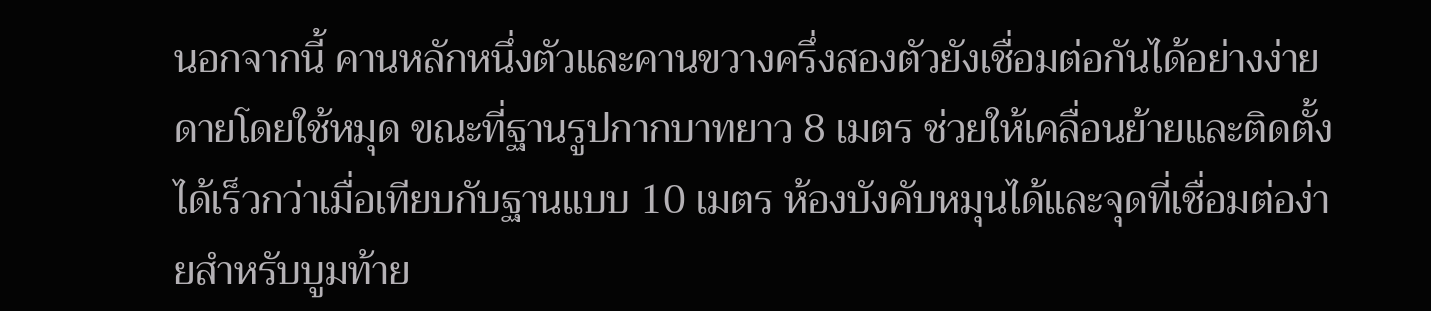นอกจากนี้ คานหลักหนึ่งตัวและคานขวางครึ่งสองตัวยังเชื่อมต่อกันได้อย่างง่ายดายโดยใช้หมุด ขณะที่ฐานรูปกากบาทยาว 8 เมตร ช่วยให้เคลื่อนย้ายและติดตั้งได้เร็วกว่าเมื่อเทียบกับฐานแบบ 10 เมตร ห้องบังคับหมุนได้และจุดที่เชื่อมต่อง่ายสำหรับบูมท้าย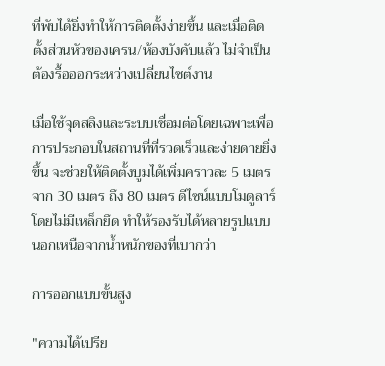ที่พับได้ยิ่งทำให้การติดตั้งง่ายขึ้น และเมื่อติดตั้งส่วนหัวของเครน/ห้องบังคับแล้ว ไม่จำเป็นต้องรื้อออกระหว่างเปลี่ยนไซต์งาน

เมื่อใช้จุดสลิงและระบบเชื่อมต่อโดยเฉพาะเพื่อการประกอบในสถานที่ที่รวดเร็วและง่ายดายยิ่งขึ้น จะช่วยให้ติดตั้งบูมได้เพิ่มคราวละ 5 เมตร จาก 30 เมตร ถึง 80 เมตร ดีไซน์แบบโมดูลาร์โดยไม่มีเหล็กยึด ทำให้รองรับได้หลายรูปแบบ นอกเหนือจากน้ำหนักของที่เบากว่า

การออกแบบขั้นสูง

"ความได้เปรีย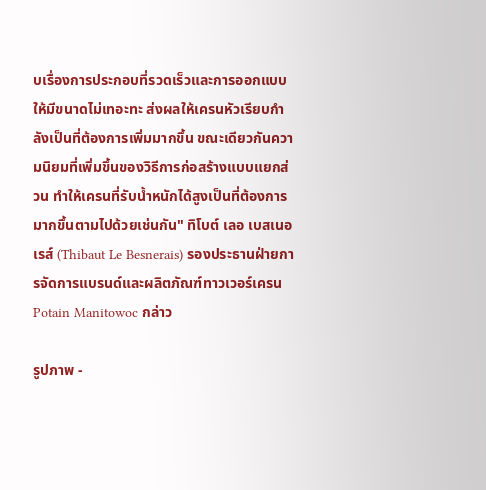บเรื่องการประกอบที่รวดเร็วและการออกแบบให้มีขนาดไม่เทอะทะ ส่งผลให้เครนหัวเรียบกำลังเป็นที่ต้องการเพิ่มมากขึ้น ขณะเดียวกันความนิยมที่เพิ่มขึ้นของวิธีการก่อสร้างแบบแยกส่วน ทำให้เครนที่รับน้ำหนักได้สูงเป็นที่ต้องการมากขึ้นตามไปด้วยเช่นกัน" ทิโบต์ เลอ เบสเนอเรส์ (Thibaut Le Besnerais) รองประธานฝ่ายการจัดการแบรนด์และผลิตภัณฑ์ทาวเวอร์เครน Potain Manitowoc กล่าว

รูปภาพ -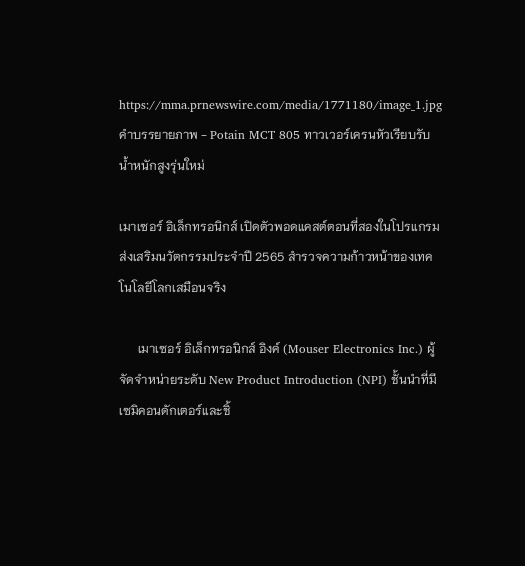https://mma.prnewswire.com/media/1771180/image_1.jpg
คำบรรยายภาพ - Potain MCT 805 ทาวเวอร์เครนหัวเรียบรับน้ำหนักสูงรุ่นใหม่

เมาเซอร์ อิเล็กทรอนิกส์ เปิดตัวพอดแคสต์ตอนที่สองในโปรแกรมส่งเสริมนวัตกรรมประจำปี 2565 สำรวจความก้าวหน้าของเทคโนโลยีโลกเสมือนจริง

      เมาเซอร์ อิเล็กทรอนิกส์ อิงค์ (Mouser Electronics Inc.) ผู้จัดจำหน่ายระดับ New Product Introduction (NPI) ชั้นนำที่มีเซมิคอนดักเตอร์และชิ้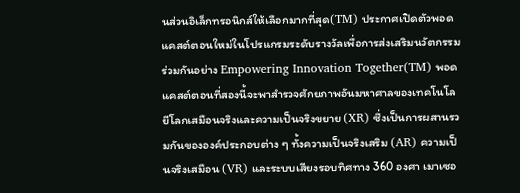นส่วนอิเล็กทรอนิกส์ให้เลือกมากที่สุด(TM) ประกาศเปิดตัวพอดแคสต์ตอนใหม่ในโปรแกรมระดับรางวัลเพื่อการส่งเสริมนวัตกรรมร่วมกันอย่าง Empowering Innovation Together(TM) พอดแคสต์ตอนที่สองนี้จะพาสำรวจศักยภาพอันมหาศาลของเทคโนโลยีโลกเสมือนจริงและความเป็นจริงขยาย (XR) ซึ่งเป็นการผสานรวมกันขององค์ประกอบต่าง ๆ ทั้งความเป็นจริงเสริม (AR) ความเป็นจริงเสมือน (VR) และระบบเสียงรอบทิศทาง 360 องศา เมาเซอ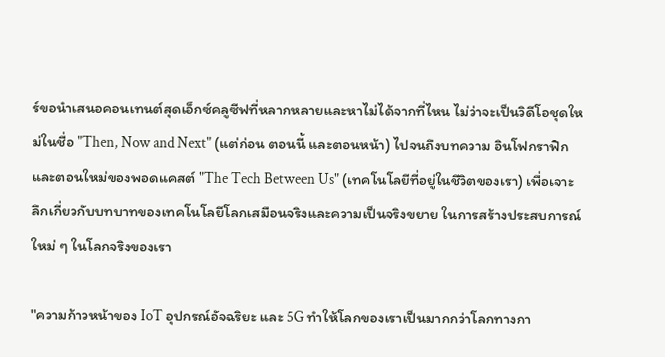ร์ขอนำเสนอคอนเทนต์สุดเอ็กซ์คลูซีฟที่หลากหลายและหาไม่ได้จากที่ไหน ไม่ว่าจะเป็นวิดีโอชุดใหม่ในชื่อ "Then, Now and Next" (แต่ก่อน ตอนนี้ และตอนหน้า) ไปจนถึงบทความ อินโฟกราฟิก และตอนใหม่ของพอดแคสต์ "The Tech Between Us" (เทคโนโลยีที่อยู่ในชีวิตของเรา) เพื่อเจาะลึกเกี่ยวกับบทบาทของเทคโนโลยีโลกเสมือนจริงและความเป็นจริงขยาย ในการสร้างประสบการณ์ใหม่ ๆ ในโลกจริงของเรา

"ความก้าวหน้าของ IoT อุปกรณ์อัจฉริยะ และ 5G ทำให้โลกของเราเป็นมากกว่าโลกทางกา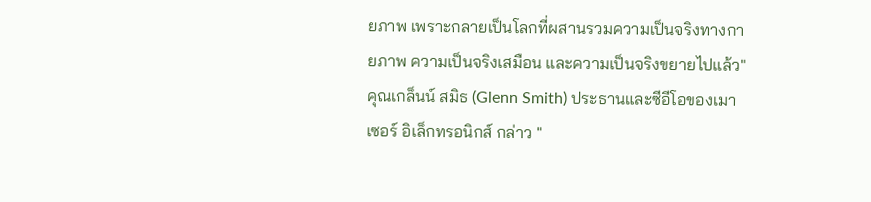ยภาพ เพราะกลายเป็นโลกที่ผสานรวมความเป็นจริงทางกายภาพ ความเป็นจริงเสมือน และความเป็นจริงขยายไปแล้ว" คุณเกล็นน์ สมิธ (Glenn Smith) ประธานและซีอีโอของเมาเซอร์ อิเล็กทรอนิกส์ กล่าว "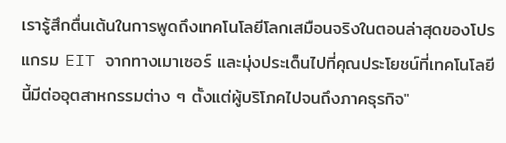เรารู้สึกตื่นเต้นในการพูดถึงเทคโนโลยีโลกเสมือนจริงในตอนล่าสุดของโปรแกรม EIT จากทางเมาเซอร์ และมุ่งประเด็นไปที่คุณประโยชน์ที่เทคโนโลยีนี้มีต่ออุตสาหกรรมต่าง ๆ ตั้งแต่ผู้บริโภคไปจนถึงภาคธุรกิจ"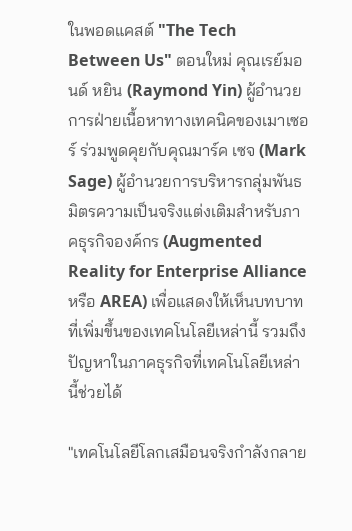ในพอดแคสต์ "The Tech Between Us" ตอนใหม่ คุณเรย์มอนด์ หยิน (Raymond Yin) ผู้อำนวยการฝ่ายเนื้อหาทางเทคนิคของเมาเซอร์ ร่วมพูดคุยกับคุณมาร์ค เซจ (Mark Sage) ผู้อำนวยการบริหารกลุ่มพันธมิตรความเป็นจริงแต่งเติมสำหรับภาคธุรกิจองค์กร (Augmented Reality for Enterprise Alliance หรือ AREA) เพื่อแสดงให้เห็นบทบาทที่เพิ่มขึ้นของเทคโนโลยีเหล่านี้ รวมถึงปัญหาในภาคธุรกิจที่เทคโนโลยีเหล่านี้ช่วยได้

"เทคโนโลยีโลกเสมือนจริงกำลังกลาย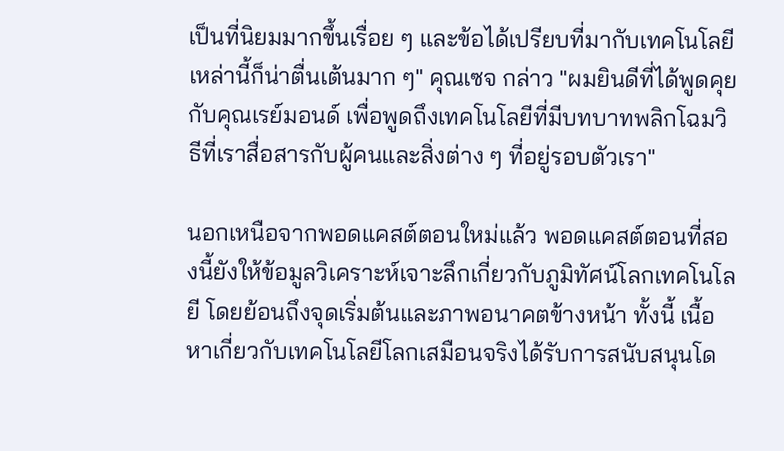เป็นที่นิยมมากขึ้นเรื่อย ๆ และข้อได้เปรียบที่มากับเทคโนโลยีเหล่านี้ก็น่าตื่นเต้นมาก ๆ" คุณเซจ กล่าว "ผมยินดีที่ได้พูดคุยกับคุณเรย์มอนด์ เพื่อพูดถึงเทคโนโลยีที่มีบทบาทพลิกโฉมวิธีที่เราสื่อสารกับผู้คนและสิ่งต่าง ๆ ที่อยู่รอบตัวเรา"

นอกเหนือจากพอดแคสต์ตอนใหม่แล้ว พอดแคสต์ตอนที่สองนี้ยังให้ข้อมูลวิเคราะห์เจาะลึกเกี่ยวกับภูมิทัศน์โลกเทคโนโลยี โดยย้อนถึงจุดเริ่มต้นและภาพอนาคตข้างหน้า ทั้งนี้ เนื้อหาเกี่ยวกับเทคโนโลยีโลกเสมือนจริงได้รับการสนับสนุนโด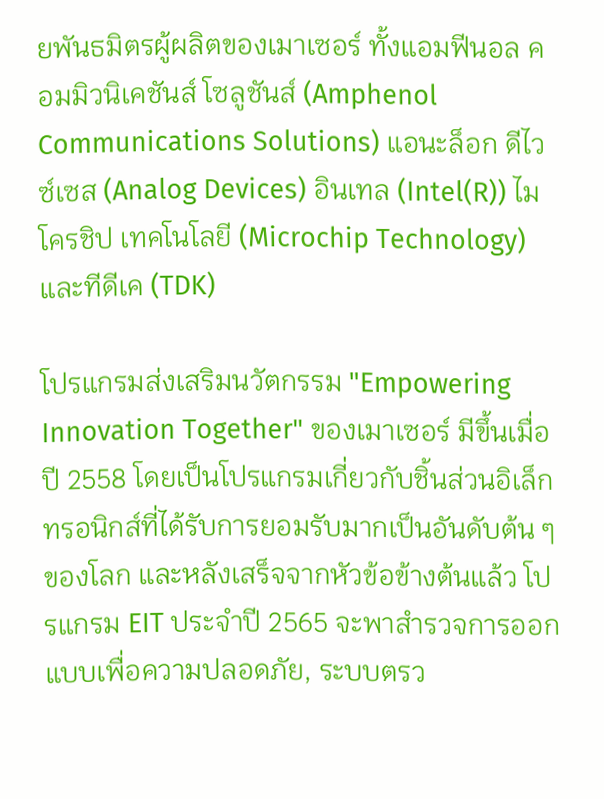ยพันธมิตรผู้ผลิตของเมาเซอร์ ทั้งแอมฟีนอล คอมมิวนิเคชันส์ โซลูชันส์ (Amphenol Communications Solutions) แอนะล็อก ดีไวซ์เซส (Analog Devices) อินเทล (Intel(R)) ไมโครชิป เทคโนโลยี (Microchip Technology) และทีดีเค (TDK)

โปรแกรมส่งเสริมนวัตกรรม "Empowering Innovation Together" ของเมาเซอร์ มีขึ้นเมื่อปี 2558 โดยเป็นโปรแกรมเกี่ยวกับชิ้นส่วนอิเล็กทรอนิกส์ที่ได้รับการยอมรับมากเป็นอันดับต้น ๆ ของโลก และหลังเสร็จจากหัวข้อข้างต้นแล้ว โปรแกรม EIT ประจำปี 2565 จะพาสำรวจการออกแบบเพื่อความปลอดภัย, ระบบตรว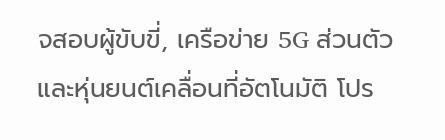จสอบผู้ขับขี่, เครือข่าย 5G ส่วนตัว และหุ่นยนต์เคลื่อนที่อัตโนมัติ โปร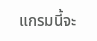แกรมนี้จะ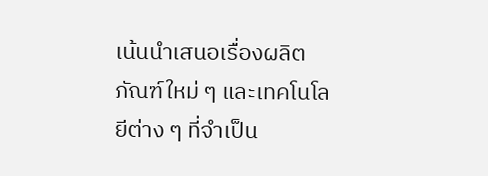เน้นนำเสนอเรื่องผลิตภัณฑ์ใหม่ ๆ และเทคโนโลยีต่าง ๆ ที่จำเป็น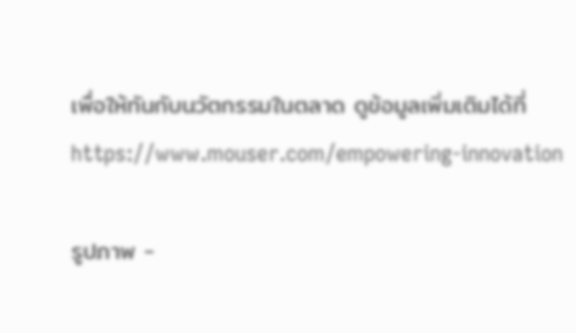เพื่อให้ทันกับนวัตกรรมในตลาด ดูข้อมูลเพิ่มเติมได้ที่ https://www.mouser.com/empowering-innovation

รูปภาพ -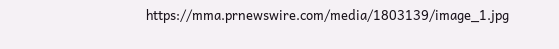https://mma.prnewswire.com/media/1803139/image_1.jpg